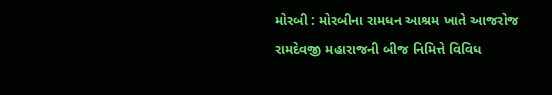મોરબી : મોરબીના રામધન આશ્રમ ખાતે આજરોજ રામદેવજી મહારાજની બીજ નિમિત્તે વિવિધ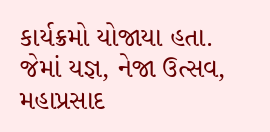કાર્યક્રમો યોજાયા હતા. જેમાં યજ્ઞ, નેજા ઉત્સવ, મહાપ્રસાદ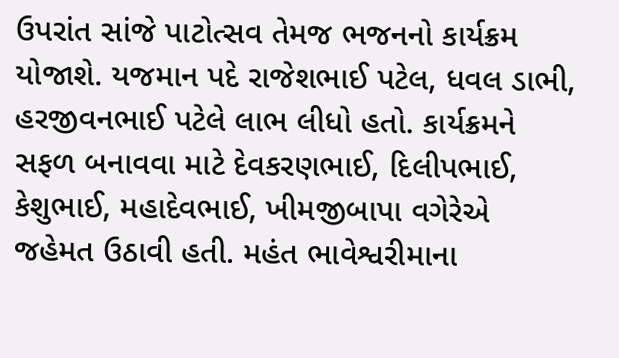ઉપરાંત સાંજે પાટોત્સવ તેમજ ભજનનો કાર્યક્રમ યોજાશે. યજમાન પદે રાજેશભાઈ પટેલ, ધવલ ડાભી, હરજીવનભાઈ પટેલે લાભ લીધો હતો. કાર્યક્રમને સફળ બનાવવા માટે દેવકરણભાઈ, દિલીપભાઈ, કેશુભાઈ, મહાદેવભાઈ, ખીમજીબાપા વગેરેએ જહેમત ઉઠાવી હતી. મહંત ભાવેશ્વરીમાના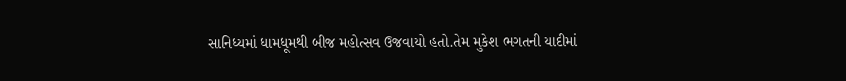સાનિધ્યમાં ધામધૂમથી બીજ મહોત્સવ ઉજવાયો હતો.તેમ મુકેશ ભગતની યાદીમાં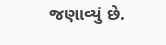જણાવ્યું છે.